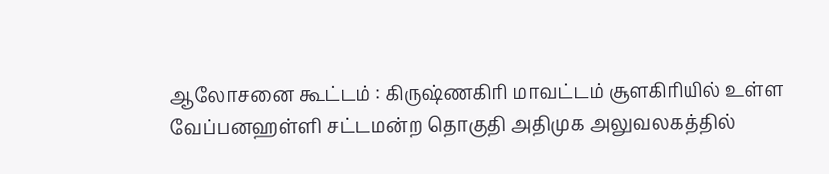ஆலோசனை கூட்டம் : கிருஷ்ணகிரி மாவட்டம் சூளகிரியில் உள்ள வேப்பனஹள்ளி சட்டமன்ற தொகுதி அதிமுக அலுவலகத்தில்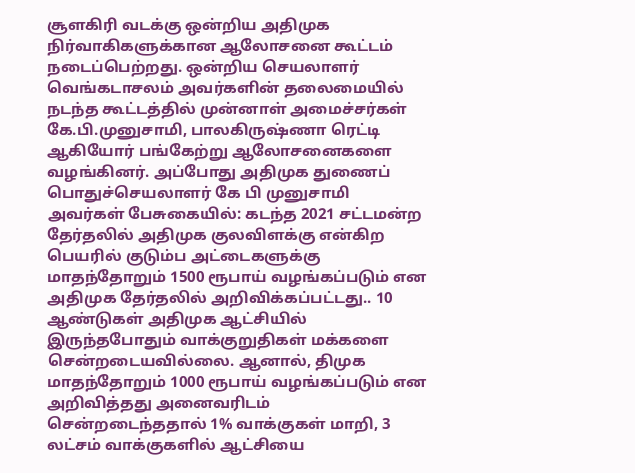சூளகிரி வடக்கு ஒன்றிய அதிமுக நிர்வாகிகளுக்கான ஆலோசனை கூட்டம் நடைப்பெற்றது. ஒன்றிய செயலாளர் வெங்கடாசலம் அவர்களின் தலைமையில் நடந்த கூட்டத்தில் முன்னாள் அமைச்சர்கள் கே.பி.முனுசாமி, பாலகிருஷ்ணா ரெட்டி ஆகியோர் பங்கேற்று ஆலோசனைகளை வழங்கினர். அப்போது அதிமுக துணைப் பொதுச்செயலாளர் கே பி முனுசாமி அவர்கள் பேசுகையில்: கடந்த 2021 சட்டமன்ற தேர்தலில் அதிமுக குலவிளக்கு என்கிற பெயரில் குடும்ப அட்டைகளுக்கு மாதந்தோறும் 1500 ரூபாய் வழங்கப்படும் என அதிமுக தேர்தலில் அறிவிக்கப்பட்டது.. 10 ஆண்டுகள் அதிமுக ஆட்சியில் இருந்தபோதும் வாக்குறுதிகள் மக்களை சென்றடையவில்லை. ஆனால், திமுக மாதந்தோறும் 1000 ரூபாய் வழங்கப்படும் என அறிவித்தது அனைவரிடம் சென்றடைந்ததால் 1% வாக்குகள் மாறி, 3 லட்சம் வாக்குகளில் ஆட்சியை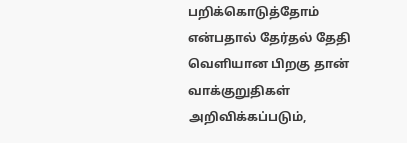பறிக்கொடுத்தோம் என்பதால் தேர்தல் தேதி வெளியான பிறகு தான் வாக்குறுதிகள் அறிவிக்கப்படும்,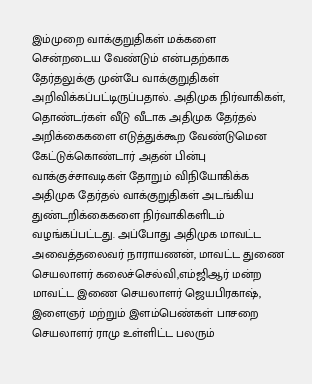இம்முறை வாக்குறுதிகள் மக்களை சென்றடைய வேண்டும் என்பதற்காக தேர்தலுக்கு முன்பே வாக்குறுதிகள் அறிவிக்கப்பட்டிருப்பதால். அதிமுக நிர்வாகிகள், தொண்டர்கள் வீடு வீடாக அதிமுக தேர்தல் அறிக்கைகளை எடுத்துக்கூற வேண்டுமென கேட்டுக்கொண்டார் அதன் பின்பு வாக்குச்சாவடிகள் தோறும் விநியோகிக்க அதிமுக தேர்தல் வாக்குறுதிகள் அடங்கிய துண்டறிக்கைகளை நிர்வாகிகளிடம் வழங்கப்பட்டது. அப்போது அதிமுக மாவட்ட அவைத்தலைவர் நாராயணன், மாவட்ட துணை செயலாளர் கலைச்செல்வி,எம்ஜிஆர் மன்ற மாவட்ட இணை செயலாளர் ஜெயபிரகாஷ், இளைஞர் மற்றும் இளம்பெண்கள் பாசறை செயலாளர் ராமு உள்ளிட்ட பலரும்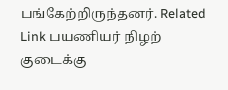பங்கேற்றிருந்தனர். Related Link பயணியர் நிழற் குடைக்கு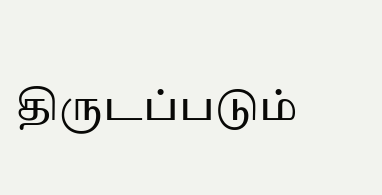திருடப்படும்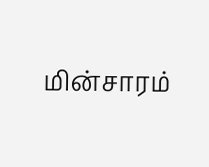மின்சாரம்